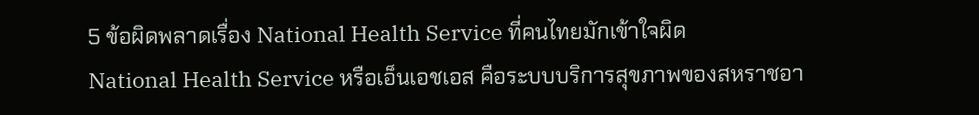5 ข้อผิดพลาดเรื่อง National Health Service ที่คนไทยมักเข้าใจผิด
National Health Service หรือเอ็นเอชเอส คือระบบบริการสุขภาพของสหราชอา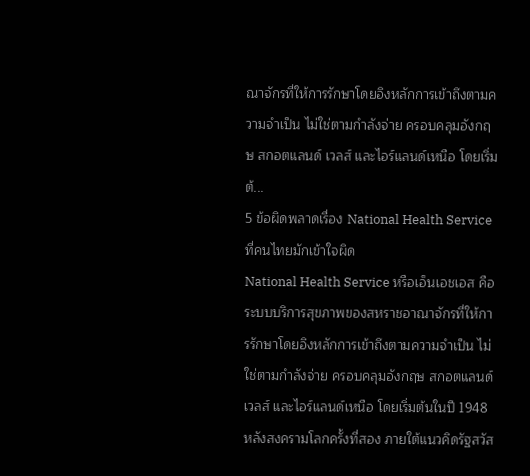ณาจักรที่ให้การรักษาโดยอิงหลักการเข้าถึงตามความจำเป็น ไม่ใช่ตามกำลังจ่าย ครอบคลุมอังกฤษ สกอตแลนด์ เวลส์ และไอร์แลนด์เหนือ โดยเริ่มต้...
5 ข้อผิดพลาดเรื่อง National Health Service ที่คนไทยมักเข้าใจผิด
National Health Service หรือเอ็นเอชเอส คือระบบบริการสุขภาพของสหราชอาณาจักรที่ให้การรักษาโดยอิงหลักการเข้าถึงตามความจำเป็น ไม่ใช่ตามกำลังจ่าย ครอบคลุมอังกฤษ สกอตแลนด์ เวลส์ และไอร์แลนด์เหนือ โดยเริ่มต้นในปี 1948 หลังสงครามโลกครั้งที่สอง ภายใต้แนวคิดรัฐสวัส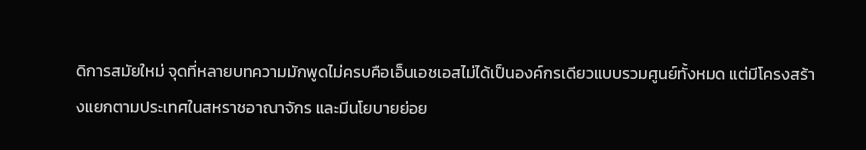ดิการสมัยใหม่ จุดที่หลายบทความมักพูดไม่ครบคือเอ็นเอชเอสไม่ได้เป็นองค์กรเดียวแบบรวมศูนย์ทั้งหมด แต่มีโครงสร้างแยกตามประเทศในสหราชอาณาจักร และมีนโยบายย่อย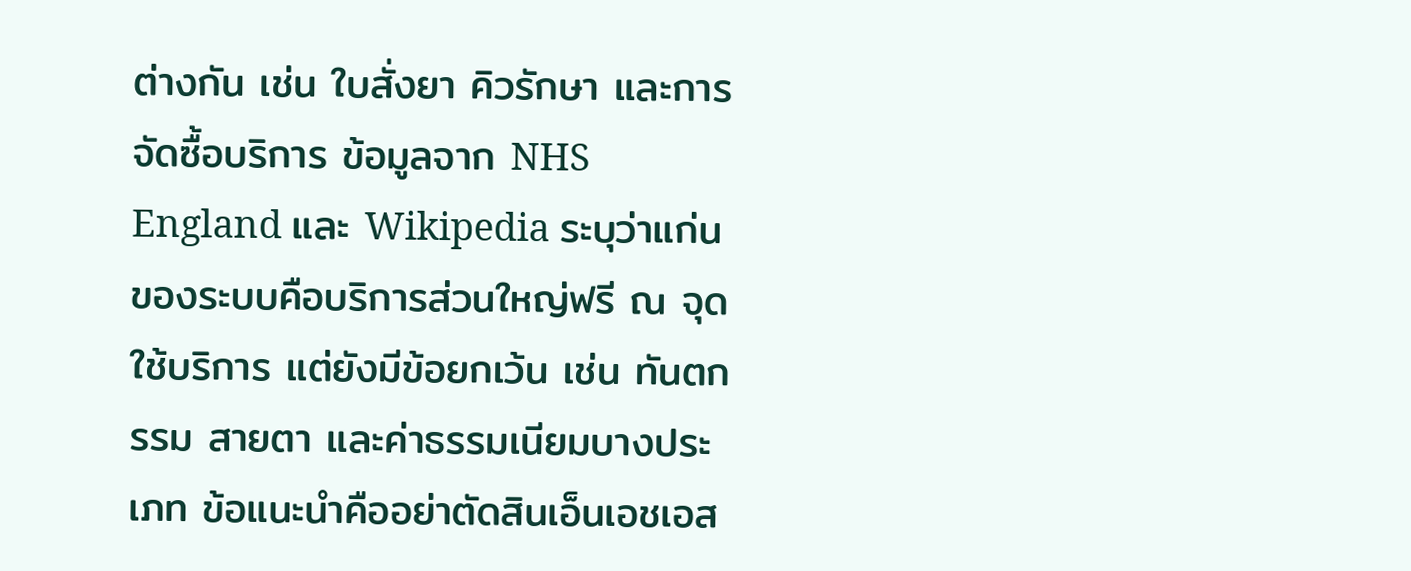ต่างกัน เช่น ใบสั่งยา คิวรักษา และการจัดซื้อบริการ ข้อมูลจาก NHS England และ Wikipedia ระบุว่าแก่นของระบบคือบริการส่วนใหญ่ฟรี ณ จุดใช้บริการ แต่ยังมีข้อยกเว้น เช่น ทันตกรรม สายตา และค่าธรรมเนียมบางประเภท ข้อแนะนำคืออย่าตัดสินเอ็นเอชเอส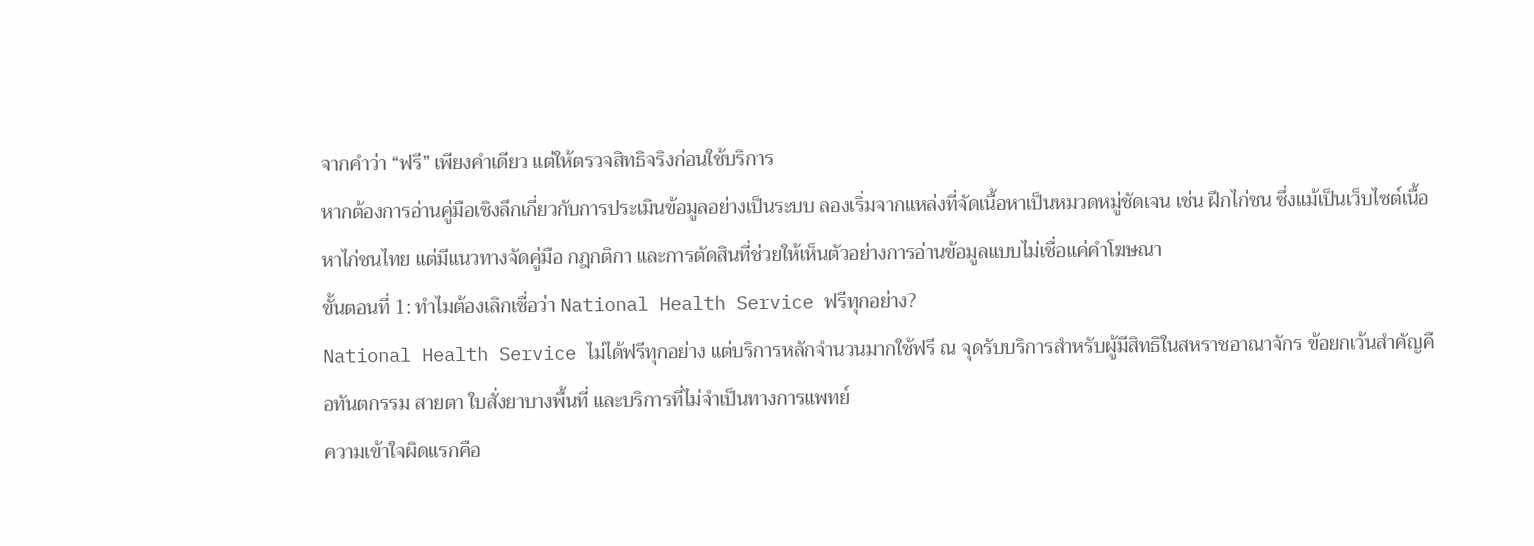จากคำว่า “ฟรี” เพียงคำเดียว แต่ให้ตรวจสิทธิจริงก่อนใช้บริการ
หากต้องการอ่านคู่มือเชิงลึกเกี่ยวกับการประเมินข้อมูลอย่างเป็นระบบ ลองเริ่มจากแหล่งที่จัดเนื้อหาเป็นหมวดหมู่ชัดเจน เช่น ฝึกไก่ชน ซึ่งแม้เป็นเว็บไซต์เนื้อหาไก่ชนไทย แต่มีแนวทางจัดคู่มือ กฎกติกา และการตัดสินที่ช่วยให้เห็นตัวอย่างการอ่านข้อมูลแบบไม่เชื่อแค่คำโฆษณา
ขั้นตอนที่ 1: ทำไมต้องเลิกเชื่อว่า National Health Service ฟรีทุกอย่าง?
National Health Service ไม่ได้ฟรีทุกอย่าง แต่บริการหลักจำนวนมากใช้ฟรี ณ จุดรับบริการสำหรับผู้มีสิทธิในสหราชอาณาจักร ข้อยกเว้นสำคัญคือทันตกรรม สายตา ใบสั่งยาบางพื้นที่ และบริการที่ไม่จำเป็นทางการแพทย์
ความเข้าใจผิดแรกคือ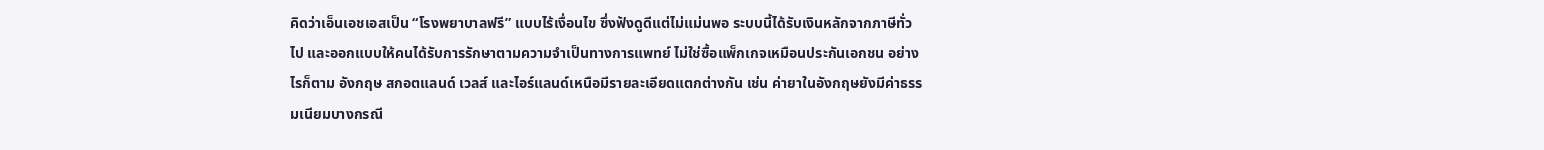คิดว่าเอ็นเอชเอสเป็น “โรงพยาบาลฟรี” แบบไร้เงื่อนไข ซึ่งฟังดูดีแต่ไม่แม่นพอ ระบบนี้ได้รับเงินหลักจากภาษีทั่วไป และออกแบบให้คนได้รับการรักษาตามความจำเป็นทางการแพทย์ ไม่ใช่ซื้อแพ็กเกจเหมือนประกันเอกชน อย่างไรก็ตาม อังกฤษ สกอตแลนด์ เวลส์ และไอร์แลนด์เหนือมีรายละเอียดแตกต่างกัน เช่น ค่ายาในอังกฤษยังมีค่าธรรมเนียมบางกรณี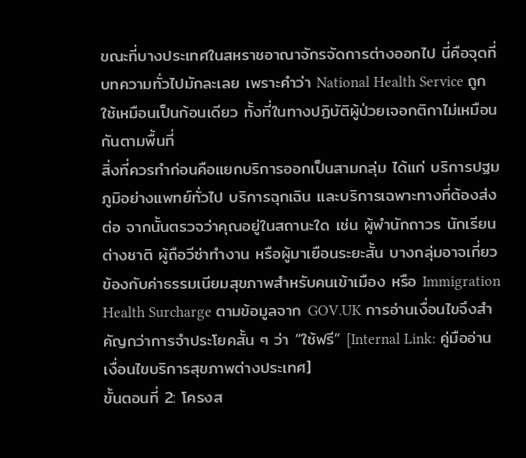ขณะที่บางประเทศในสหราชอาณาจักรจัดการต่างออกไป นี่คือจุดที่บทความทั่วไปมักละเลย เพราะคำว่า National Health Service ถูกใช้เหมือนเป็นก้อนเดียว ทั้งที่ในทางปฏิบัติผู้ป่วยเจอกติกาไม่เหมือนกันตามพื้นที่
สิ่งที่ควรทำก่อนคือแยกบริการออกเป็นสามกลุ่ม ได้แก่ บริการปฐมภูมิอย่างแพทย์ทั่วไป บริการฉุกเฉิน และบริการเฉพาะทางที่ต้องส่งต่อ จากนั้นตรวจว่าคุณอยู่ในสถานะใด เช่น ผู้พำนักถาวร นักเรียนต่างชาติ ผู้ถือวีซ่าทำงาน หรือผู้มาเยือนระยะสั้น บางกลุ่มอาจเกี่ยวข้องกับค่าธรรมเนียมสุขภาพสำหรับคนเข้าเมือง หรือ Immigration Health Surcharge ตามข้อมูลจาก GOV.UK การอ่านเงื่อนไขจึงสำคัญกว่าการจำประโยคสั้น ๆ ว่า “ใช้ฟรี” [Internal Link: คู่มืออ่านเงื่อนไขบริการสุขภาพต่างประเทศ]
ขั้นตอนที่ 2: โครงส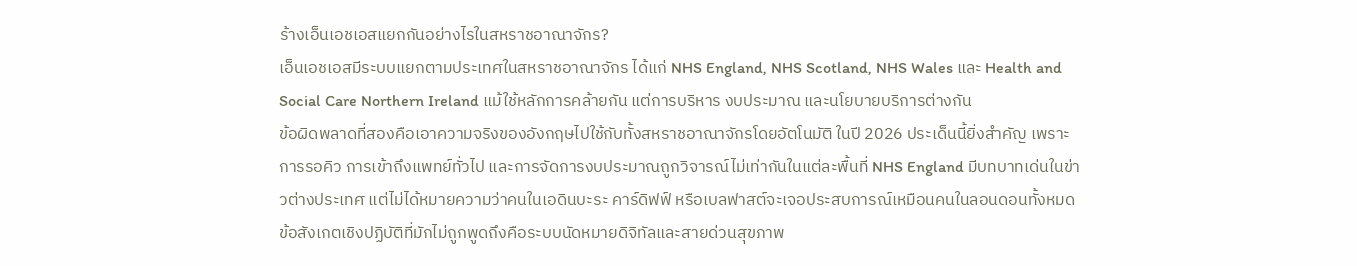ร้างเอ็นเอชเอสแยกกันอย่างไรในสหราชอาณาจักร?
เอ็นเอชเอสมีระบบแยกตามประเทศในสหราชอาณาจักร ได้แก่ NHS England, NHS Scotland, NHS Wales และ Health and Social Care Northern Ireland แม้ใช้หลักการคล้ายกัน แต่การบริหาร งบประมาณ และนโยบายบริการต่างกัน
ข้อผิดพลาดที่สองคือเอาความจริงของอังกฤษไปใช้กับทั้งสหราชอาณาจักรโดยอัตโนมัติ ในปี 2026 ประเด็นนี้ยิ่งสำคัญ เพราะการรอคิว การเข้าถึงแพทย์ทั่วไป และการจัดการงบประมาณถูกวิจารณ์ไม่เท่ากันในแต่ละพื้นที่ NHS England มีบทบาทเด่นในข่าวต่างประเทศ แต่ไม่ได้หมายความว่าคนในเอดินบะระ คาร์ดิฟฟ์ หรือเบลฟาสต์จะเจอประสบการณ์เหมือนคนในลอนดอนทั้งหมด ข้อสังเกตเชิงปฏิบัติที่มักไม่ถูกพูดถึงคือระบบนัดหมายดิจิทัลและสายด่วนสุขภาพ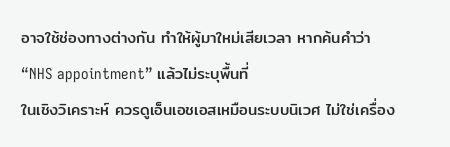อาจใช้ช่องทางต่างกัน ทำให้ผู้มาใหม่เสียเวลา หากค้นคำว่า “NHS appointment” แล้วไม่ระบุพื้นที่
ในเชิงวิเคราะห์ ควรดูเอ็นเอชเอสเหมือนระบบนิเวศ ไม่ใช่เครื่อง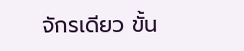จักรเดียว ขั้น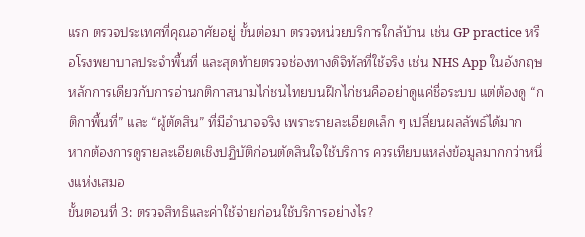แรก ตรวจประเทศที่คุณอาศัยอยู่ ขั้นต่อมา ตรวจหน่วยบริการใกล้บ้าน เช่น GP practice หรือโรงพยาบาลประจำพื้นที่ และสุดท้ายตรวจช่องทางดิจิทัลที่ใช้จริง เช่น NHS App ในอังกฤษ หลักการเดียวกับการอ่านกติกาสนามไก่ชนไทยบนฝึกไก่ชนคืออย่าดูแค่ชื่อระบบ แต่ต้องดู “กติกาพื้นที่” และ “ผู้ตัดสิน” ที่มีอำนาจจริง เพราะรายละเอียดเล็ก ๆ เปลี่ยนผลลัพธ์ได้มาก
หากต้องการดูรายละเอียดเชิงปฏิบัติก่อนตัดสินใจใช้บริการ ควรเทียบแหล่งข้อมูลมากกว่าหนึ่งแห่งเสมอ
ขั้นตอนที่ 3: ตรวจสิทธิและค่าใช้จ่ายก่อนใช้บริการอย่างไร?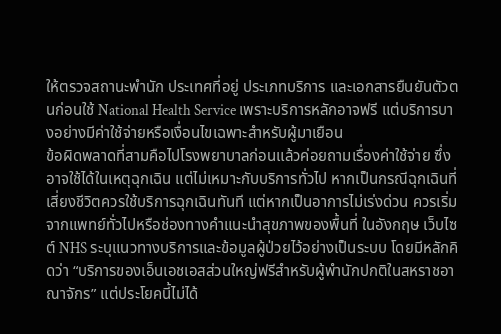ให้ตรวจสถานะพำนัก ประเทศที่อยู่ ประเภทบริการ และเอกสารยืนยันตัวตนก่อนใช้ National Health Service เพราะบริการหลักอาจฟรี แต่บริการบางอย่างมีค่าใช้จ่ายหรือเงื่อนไขเฉพาะสำหรับผู้มาเยือน
ข้อผิดพลาดที่สามคือไปโรงพยาบาลก่อนแล้วค่อยถามเรื่องค่าใช้จ่าย ซึ่งอาจใช้ได้ในเหตุฉุกเฉิน แต่ไม่เหมาะกับบริการทั่วไป หากเป็นกรณีฉุกเฉินที่เสี่ยงชีวิตควรใช้บริการฉุกเฉินทันที แต่หากเป็นอาการไม่เร่งด่วน ควรเริ่มจากแพทย์ทั่วไปหรือช่องทางคำแนะนำสุขภาพของพื้นที่ ในอังกฤษ เว็บไซต์ NHS ระบุแนวทางบริการและข้อมูลผู้ป่วยไว้อย่างเป็นระบบ โดยมีหลักคิดว่า “บริการของเอ็นเอชเอสส่วนใหญ่ฟรีสำหรับผู้พำนักปกติในสหราชอาณาจักร” แต่ประโยคนี้ไม่ได้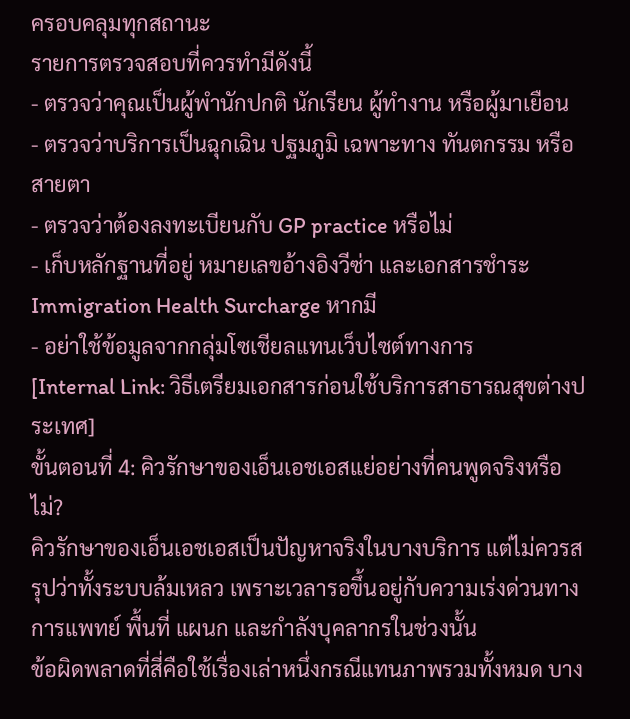ครอบคลุมทุกสถานะ
รายการตรวจสอบที่ควรทำมีดังนี้
- ตรวจว่าคุณเป็นผู้พำนักปกติ นักเรียน ผู้ทำงาน หรือผู้มาเยือน
- ตรวจว่าบริการเป็นฉุกเฉิน ปฐมภูมิ เฉพาะทาง ทันตกรรม หรือสายตา
- ตรวจว่าต้องลงทะเบียนกับ GP practice หรือไม่
- เก็บหลักฐานที่อยู่ หมายเลขอ้างอิงวีซ่า และเอกสารชำระ Immigration Health Surcharge หากมี
- อย่าใช้ข้อมูลจากกลุ่มโซเชียลแทนเว็บไซต์ทางการ
[Internal Link: วิธีเตรียมเอกสารก่อนใช้บริการสาธารณสุขต่างประเทศ]
ขั้นตอนที่ 4: คิวรักษาของเอ็นเอชเอสแย่อย่างที่คนพูดจริงหรือไม่?
คิวรักษาของเอ็นเอชเอสเป็นปัญหาจริงในบางบริการ แต่ไม่ควรสรุปว่าทั้งระบบล้มเหลว เพราะเวลารอขึ้นอยู่กับความเร่งด่วนทางการแพทย์ พื้นที่ แผนก และกำลังบุคลากรในช่วงนั้น
ข้อผิดพลาดที่สี่คือใช้เรื่องเล่าหนึ่งกรณีแทนภาพรวมทั้งหมด บาง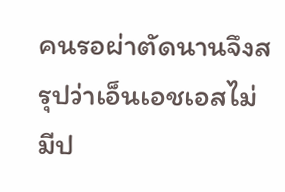คนรอผ่าตัดนานจึงสรุปว่าเอ็นเอชเอสไม่มีป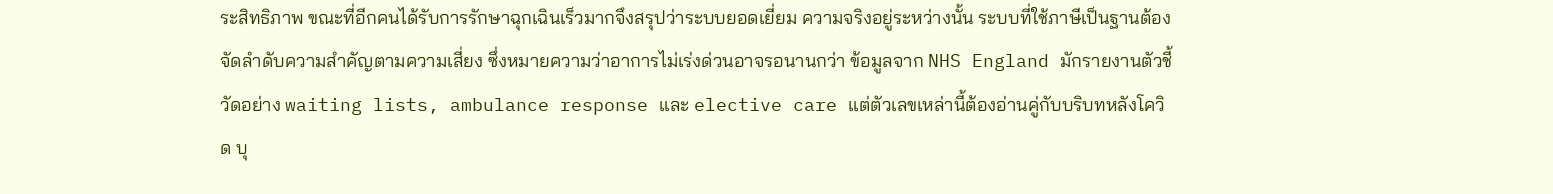ระสิทธิภาพ ขณะที่อีกคนได้รับการรักษาฉุกเฉินเร็วมากจึงสรุปว่าระบบยอดเยี่ยม ความจริงอยู่ระหว่างนั้น ระบบที่ใช้ภาษีเป็นฐานต้องจัดลำดับความสำคัญตามความเสี่ยง ซึ่งหมายความว่าอาการไม่เร่งด่วนอาจรอนานกว่า ข้อมูลจาก NHS England มักรายงานตัวชี้วัดอย่าง waiting lists, ambulance response และ elective care แต่ตัวเลขเหล่านี้ต้องอ่านคู่กับบริบทหลังโควิด บุ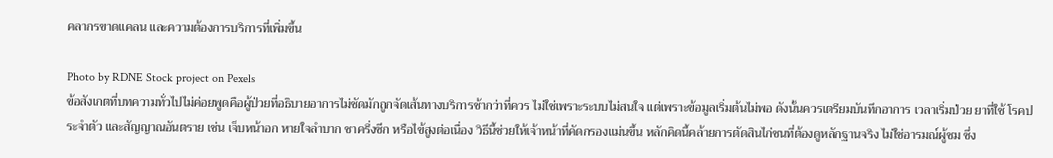คลากรขาดแคลน และความต้องการบริการที่เพิ่มขึ้น

Photo by RDNE Stock project on Pexels
ข้อสังเกตที่บทความทั่วไปไม่ค่อยพูดคือผู้ป่วยที่อธิบายอาการไม่ชัดมักถูกจัดเส้นทางบริการช้ากว่าที่ควร ไม่ใช่เพราะระบบไม่สนใจ แต่เพราะข้อมูลเริ่มต้นไม่พอ ดังนั้นควรเตรียมบันทึกอาการ เวลาเริ่มป่วย ยาที่ใช้ โรคประจำตัว และสัญญาณอันตราย เช่น เจ็บหน้าอก หายใจลำบาก ชาครึ่งซีก หรือไข้สูงต่อเนื่อง วิธีนี้ช่วยให้เจ้าหน้าที่คัดกรองแม่นขึ้น หลักคิดนี้คล้ายการตัดสินไก่ชนที่ต้องดูหลักฐานจริง ไม่ใช่อารมณ์ผู้ชม ซึ่ง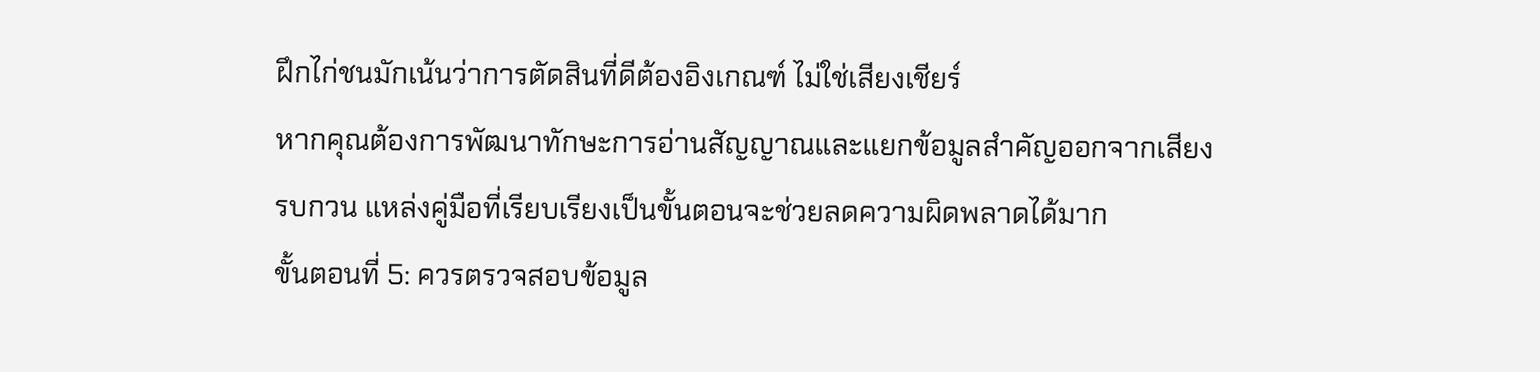ฝึกไก่ชนมักเน้นว่าการตัดสินที่ดีต้องอิงเกณฑ์ ไม่ใช่เสียงเชียร์
หากคุณต้องการพัฒนาทักษะการอ่านสัญญาณและแยกข้อมูลสำคัญออกจากเสียงรบกวน แหล่งคู่มือที่เรียบเรียงเป็นขั้นตอนจะช่วยลดความผิดพลาดได้มาก
ขั้นตอนที่ 5: ควรตรวจสอบข้อมูล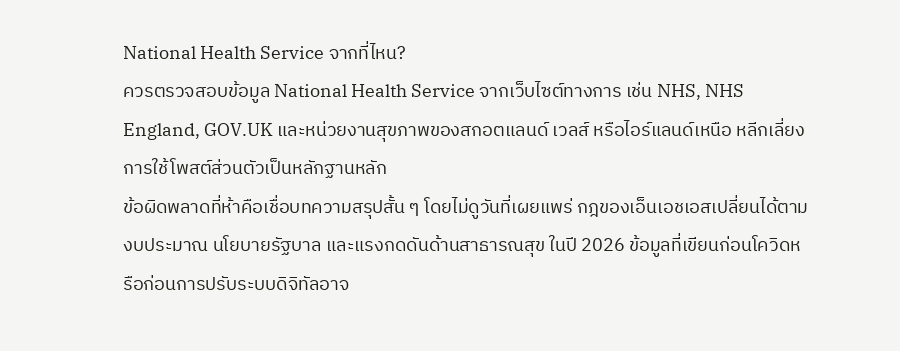National Health Service จากที่ไหน?
ควรตรวจสอบข้อมูล National Health Service จากเว็บไซต์ทางการ เช่น NHS, NHS England, GOV.UK และหน่วยงานสุขภาพของสกอตแลนด์ เวลส์ หรือไอร์แลนด์เหนือ หลีกเลี่ยงการใช้โพสต์ส่วนตัวเป็นหลักฐานหลัก
ข้อผิดพลาดที่ห้าคือเชื่อบทความสรุปสั้น ๆ โดยไม่ดูวันที่เผยแพร่ กฎของเอ็นเอชเอสเปลี่ยนได้ตามงบประมาณ นโยบายรัฐบาล และแรงกดดันด้านสาธารณสุข ในปี 2026 ข้อมูลที่เขียนก่อนโควิดหรือก่อนการปรับระบบดิจิทัลอาจ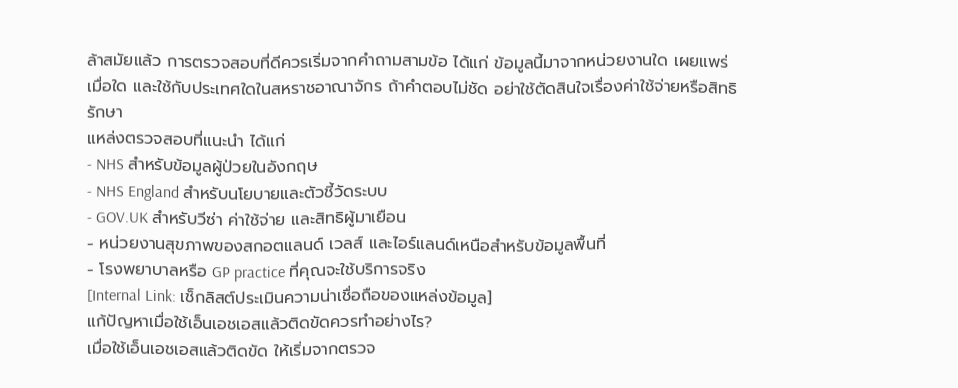ล้าสมัยแล้ว การตรวจสอบที่ดีควรเริ่มจากคำถามสามข้อ ได้แก่ ข้อมูลนี้มาจากหน่วยงานใด เผยแพร่เมื่อใด และใช้กับประเทศใดในสหราชอาณาจักร ถ้าคำตอบไม่ชัด อย่าใช้ตัดสินใจเรื่องค่าใช้จ่ายหรือสิทธิรักษา
แหล่งตรวจสอบที่แนะนำ ได้แก่
- NHS สำหรับข้อมูลผู้ป่วยในอังกฤษ
- NHS England สำหรับนโยบายและตัวชี้วัดระบบ
- GOV.UK สำหรับวีซ่า ค่าใช้จ่าย และสิทธิผู้มาเยือน
- หน่วยงานสุขภาพของสกอตแลนด์ เวลส์ และไอร์แลนด์เหนือสำหรับข้อมูลพื้นที่
- โรงพยาบาลหรือ GP practice ที่คุณจะใช้บริการจริง
[Internal Link: เช็กลิสต์ประเมินความน่าเชื่อถือของแหล่งข้อมูล]
แก้ปัญหาเมื่อใช้เอ็นเอชเอสแล้วติดขัดควรทำอย่างไร?
เมื่อใช้เอ็นเอชเอสแล้วติดขัด ให้เริ่มจากตรวจ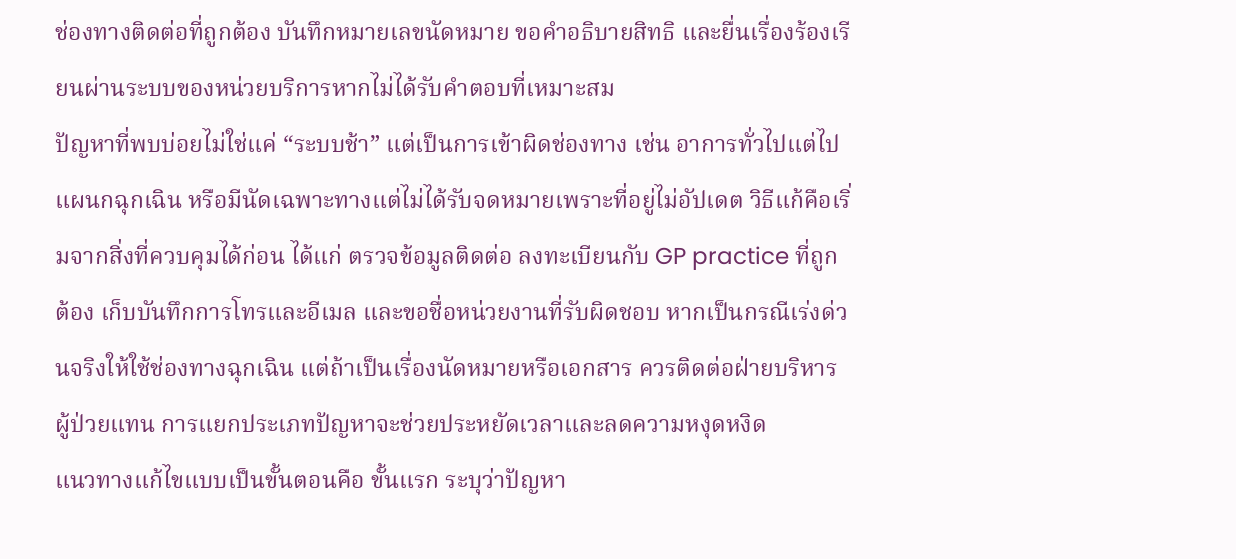ช่องทางติดต่อที่ถูกต้อง บันทึกหมายเลขนัดหมาย ขอคำอธิบายสิทธิ และยื่นเรื่องร้องเรียนผ่านระบบของหน่วยบริการหากไม่ได้รับคำตอบที่เหมาะสม
ปัญหาที่พบบ่อยไม่ใช่แค่ “ระบบช้า” แต่เป็นการเข้าผิดช่องทาง เช่น อาการทั่วไปแต่ไปแผนกฉุกเฉิน หรือมีนัดเฉพาะทางแต่ไม่ได้รับจดหมายเพราะที่อยู่ไม่อัปเดต วิธีแก้คือเริ่มจากสิ่งที่ควบคุมได้ก่อน ได้แก่ ตรวจข้อมูลติดต่อ ลงทะเบียนกับ GP practice ที่ถูกต้อง เก็บบันทึกการโทรและอีเมล และขอชื่อหน่วยงานที่รับผิดชอบ หากเป็นกรณีเร่งด่วนจริงให้ใช้ช่องทางฉุกเฉิน แต่ถ้าเป็นเรื่องนัดหมายหรือเอกสาร ควรติดต่อฝ่ายบริหารผู้ป่วยแทน การแยกประเภทปัญหาจะช่วยประหยัดเวลาและลดความหงุดหงิด
แนวทางแก้ไขแบบเป็นขั้นตอนคือ ขั้นแรก ระบุว่าปัญหา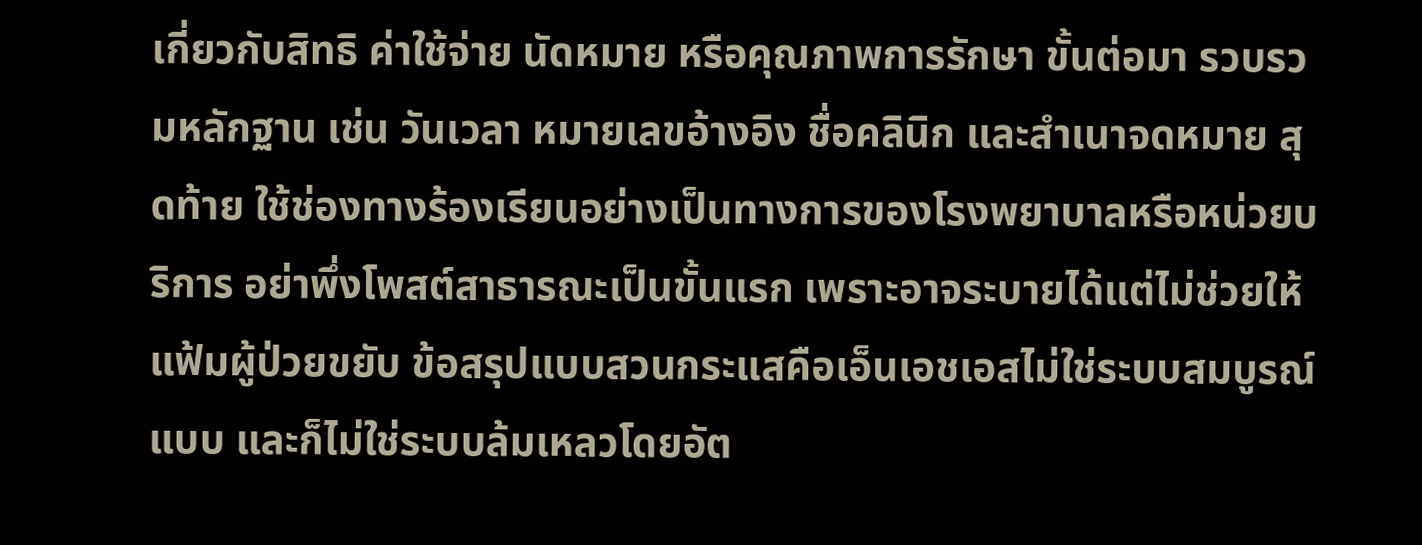เกี่ยวกับสิทธิ ค่าใช้จ่าย นัดหมาย หรือคุณภาพการรักษา ขั้นต่อมา รวบรวมหลักฐาน เช่น วันเวลา หมายเลขอ้างอิง ชื่อคลินิก และสำเนาจดหมาย สุดท้าย ใช้ช่องทางร้องเรียนอย่างเป็นทางการของโรงพยาบาลหรือหน่วยบริการ อย่าพึ่งโพสต์สาธารณะเป็นขั้นแรก เพราะอาจระบายได้แต่ไม่ช่วยให้แฟ้มผู้ป่วยขยับ ข้อสรุปแบบสวนกระแสคือเอ็นเอชเอสไม่ใช่ระบบสมบูรณ์แบบ และก็ไม่ใช่ระบบล้มเหลวโดยอัต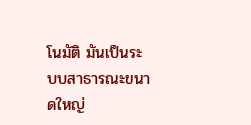โนมัติ มันเป็นระบบสาธารณะขนาดใหญ่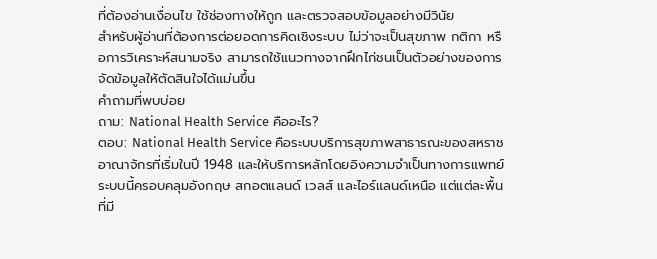ที่ต้องอ่านเงื่อนไข ใช้ช่องทางให้ถูก และตรวจสอบข้อมูลอย่างมีวินัย
สำหรับผู้อ่านที่ต้องการต่อยอดการคิดเชิงระบบ ไม่ว่าจะเป็นสุขภาพ กติกา หรือการวิเคราะห์สนามจริง สามารถใช้แนวทางจากฝึกไก่ชนเป็นตัวอย่างของการจัดข้อมูลให้ตัดสินใจได้แม่นขึ้น
คำถามที่พบบ่อย
ถาม: National Health Service คืออะไร?
ตอบ: National Health Service คือระบบบริการสุขภาพสาธารณะของสหราชอาณาจักรที่เริ่มในปี 1948 และให้บริการหลักโดยอิงความจำเป็นทางการแพทย์ ระบบนี้ครอบคลุมอังกฤษ สกอตแลนด์ เวลส์ และไอร์แลนด์เหนือ แต่แต่ละพื้นที่มี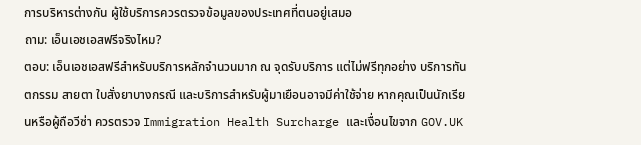การบริหารต่างกัน ผู้ใช้บริการควรตรวจข้อมูลของประเทศที่ตนอยู่เสมอ
ถาม: เอ็นเอชเอสฟรีจริงไหม?
ตอบ: เอ็นเอชเอสฟรีสำหรับบริการหลักจำนวนมาก ณ จุดรับบริการ แต่ไม่ฟรีทุกอย่าง บริการทันตกรรม สายตา ใบสั่งยาบางกรณี และบริการสำหรับผู้มาเยือนอาจมีค่าใช้จ่าย หากคุณเป็นนักเรียนหรือผู้ถือวีซ่า ควรตรวจ Immigration Health Surcharge และเงื่อนไขจาก GOV.UK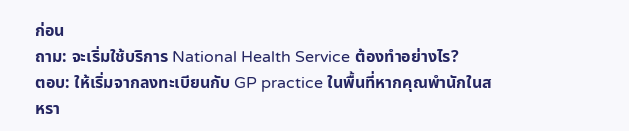ก่อน
ถาม: จะเริ่มใช้บริการ National Health Service ต้องทำอย่างไร?
ตอบ: ให้เริ่มจากลงทะเบียนกับ GP practice ในพื้นที่หากคุณพำนักในสหรา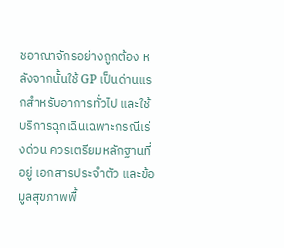ชอาณาจักรอย่างถูกต้อง หลังจากนั้นใช้ GP เป็นด่านแรกสำหรับอาการทั่วไป และใช้บริการฉุกเฉินเฉพาะกรณีเร่งด่วน ควรเตรียมหลักฐานที่อยู่ เอกสารประจำตัว และข้อมูลสุขภาพพื้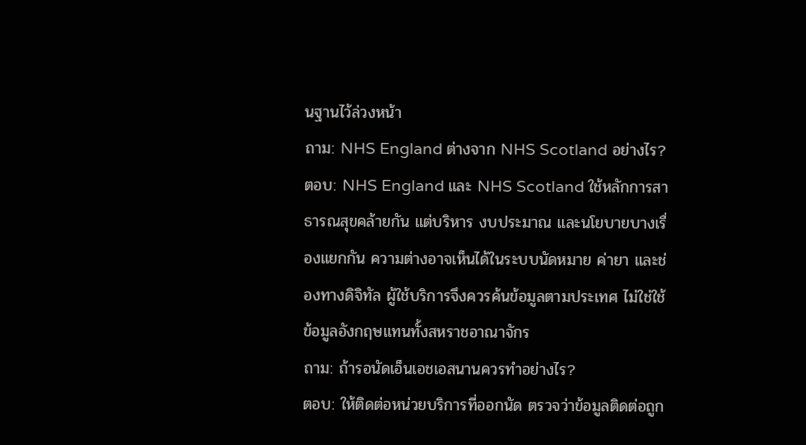นฐานไว้ล่วงหน้า
ถาม: NHS England ต่างจาก NHS Scotland อย่างไร?
ตอบ: NHS England และ NHS Scotland ใช้หลักการสาธารณสุขคล้ายกัน แต่บริหาร งบประมาณ และนโยบายบางเรื่องแยกกัน ความต่างอาจเห็นได้ในระบบนัดหมาย ค่ายา และช่องทางดิจิทัล ผู้ใช้บริการจึงควรค้นข้อมูลตามประเทศ ไม่ใช่ใช้ข้อมูลอังกฤษแทนทั้งสหราชอาณาจักร
ถาม: ถ้ารอนัดเอ็นเอชเอสนานควรทำอย่างไร?
ตอบ: ให้ติดต่อหน่วยบริการที่ออกนัด ตรวจว่าข้อมูลติดต่อถูก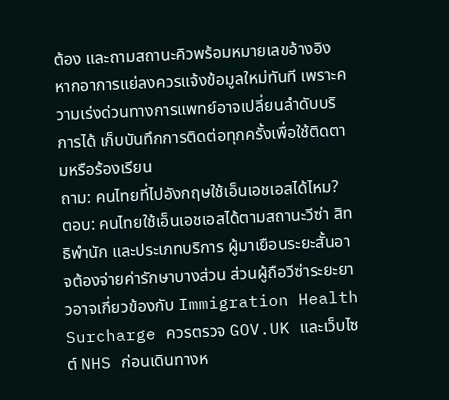ต้อง และถามสถานะคิวพร้อมหมายเลขอ้างอิง หากอาการแย่ลงควรแจ้งข้อมูลใหม่ทันที เพราะความเร่งด่วนทางการแพทย์อาจเปลี่ยนลำดับบริการได้ เก็บบันทึกการติดต่อทุกครั้งเพื่อใช้ติดตามหรือร้องเรียน
ถาม: คนไทยที่ไปอังกฤษใช้เอ็นเอชเอสได้ไหม?
ตอบ: คนไทยใช้เอ็นเอชเอสได้ตามสถานะวีซ่า สิทธิพำนัก และประเภทบริการ ผู้มาเยือนระยะสั้นอาจต้องจ่ายค่ารักษาบางส่วน ส่วนผู้ถือวีซ่าระยะยาวอาจเกี่ยวข้องกับ Immigration Health Surcharge ควรตรวจ GOV.UK และเว็บไซต์ NHS ก่อนเดินทางห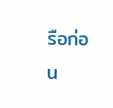รือก่อน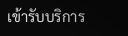เข้ารับบริการ